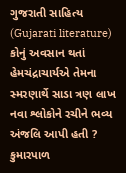ગુજરાતી સાહિત્ય (Gujarati literature) કોનું અવસાન થતાં હેમચંદ્રાચાર્યએ તેમના સ્મરણાર્થે સાડા ત્રણ લાખ નવા શ્લોકોને રચીને ભવ્ય અંજલિ આપી હતી ? કુમારપાળ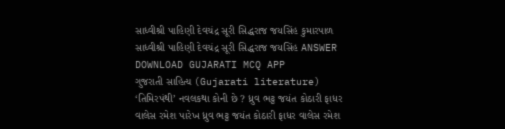સાધ્વીશ્રી પાહિણી દેવચંદ્ર સૂરી સિદ્ધરાજ જયસિંહ કુમારપાળ સાધ્વીશ્રી પાહિણી દેવચંદ્ર સૂરી સિદ્ધરાજ જયસિંહ ANSWER DOWNLOAD GUJARATI MCQ APP
ગુજરાતી સાહિત્ય (Gujarati literature) ‘તિમિરપંથી’ નવલકથા કોની છે ? ધ્રુવ ભટ્ટ જયંત કોઠારી ફાધર વાલેસ રમેશ પારેખ ધ્રુવ ભટ્ટ જયંત કોઠારી ફાધર વાલેસ રમેશ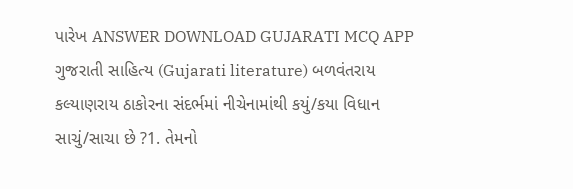પારેખ ANSWER DOWNLOAD GUJARATI MCQ APP
ગુજરાતી સાહિત્ય (Gujarati literature) બળવંતરાય કલ્યાણરાય ઠાકોરના સંદર્ભમાં નીચેનામાંથી કયું/કયા વિધાન સાચું/સાચા છે ?1. તેમનો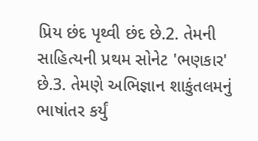પ્રિય છંદ પૃથ્વી છંદ છે.2. તેમની સાહિત્યની પ્રથમ સોનેટ 'ભણકાર' છે.3. તેમણે અભિજ્ઞાન શાકુંતલમનું ભાષાંતર કર્યું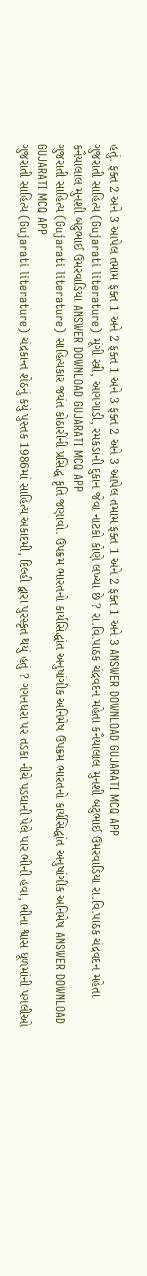હતું. ફક્ત 2 અને 3 આપેલ તમામ ફક્ત 1 અને 2 ફક્ત 1 અને 3 ફક્ત 2 અને 3 આપેલ તમામ ફક્ત 1 અને 2 ફક્ત 1 અને 3 ANSWER DOWNLOAD GUJARATI MCQ APP
ગુજરાતી સાહિત્ય (Gujarati literature) મૂંગી સ્ત્રી, આગગાડી, રમકડાંની દુકાન જેવા નાટકો કોણે લખ્યા છે ? રા.વિ.પાઠક ચંદ્રવદન મહેતા કનૈયાલાલ મુનશી બટુભાઈ ઉમરવાડિયા રા.વિ.પાઠક ચંદ્રવદન મહેતા કનૈયાલાલ મુનશી બટુભાઈ ઉમરવાડિયા ANSWER DOWNLOAD GUJARATI MCQ APP
ગુજરાતી સાહિત્ય (Gujarati literature) સાહિત્યકાર જયંત કોઠારીની પ્રસિદ્ધ કૃતિ જણાવો. ઉપક્રમ ભારતનો કાર્યસિદ્ધાંત અનુષાંગીક અનિમેષ ઉપક્રમ ભારતનો કાર્યસિદ્ધાંત અનુષાંગીક અનિમેષ ANSWER DOWNLOAD GUJARATI MCQ APP
ગુજરાતી સાહિત્ય (Gujarati literature) ચંદ્રકાન્ત શેઠનું કયું પુસ્તક 1986માં સાહિત્ય અકાદમી, દિલ્હી દ્વારા પુરસ્કૃત થયું હતું ? ગગનધરા પર તડકા નીચે પડઘાની પેલે પાર ભીની હવા, ભીના શ્વાસ ધૂળમાંની પગલીઓ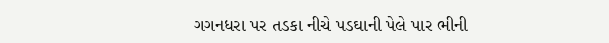ગગનધરા પર તડકા નીચે પડઘાની પેલે પાર ભીની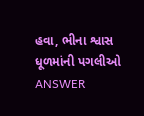હવા, ભીના શ્વાસ ધૂળમાંની પગલીઓ ANSWER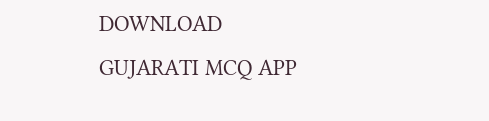DOWNLOAD GUJARATI MCQ APP